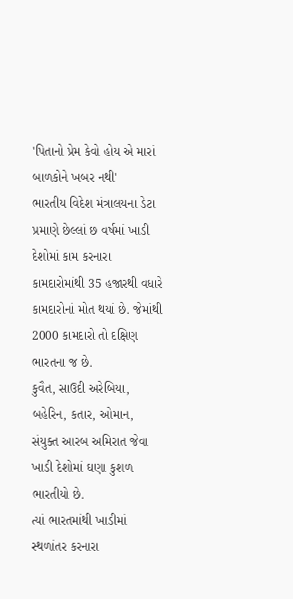'પિતાનો પ્રેમ કેવો હોય એ મારાં બાળકોને ખબર નથી'
ભારતીય વિદેશ મંત્રાલયના ડેટા પ્રમાણે છેલ્લાં છ વર્ષમાં ખાડી દેશોમાં કામ કરનારા કામદારોમાંથી 35 હજારથી વધારે કામદારોનાં મોત થયાં છે. જેમાંથી 2000 કામદારો તો દક્ષિણ ભારતના જ છે.
કુવૈત, સાઉદી અરેબિયા, બહેરિન, કતાર, ઓમાન, સંયુક્ત આરબ અમિરાત જેવા ખાડી દેશોમાં ઘણા કુશળ ભારતીયો છે.
ત્યાં ભારતમાંથી ખાડીમાં સ્થળાંતર કરનારા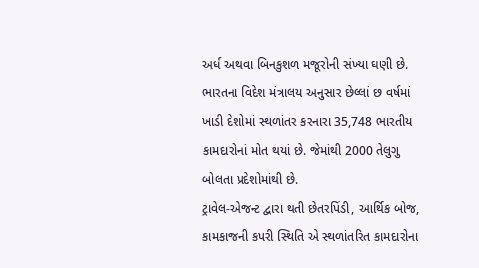અર્ધ અથવા બિનકુશળ મજૂરોની સંખ્યા ઘણી છે.
ભારતના વિદેશ મંત્રાલય અનુસાર છેલ્લાં છ વર્ષમાં ખાડી દેશોમાં સ્થળાંતર કરનારા 35,748 ભારતીય કામદારોનાં મોત થયાં છે. જેમાંથી 2000 તેલુગુ બોલતા પ્રદેશોમાંથી છે.
ટ્રાવેલ-એજન્ટ દ્વારા થતી છેતરપિંડી, આર્થિક બોજ, કામકાજની કપરી સ્થિતિ એ સ્થળાંતરિત કામદારોના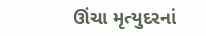ઊંચા મૃત્યુદરનાં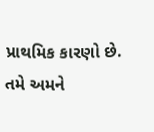પ્રાથમિક કારણો છે.
તમે અમને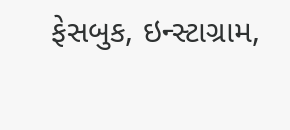ફેસબુક, ઇન્સ્ટાગ્રામ,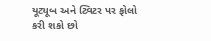યૂટ્યૂબ અને ટ્વિટર પર ફોલો કરી શકો છો